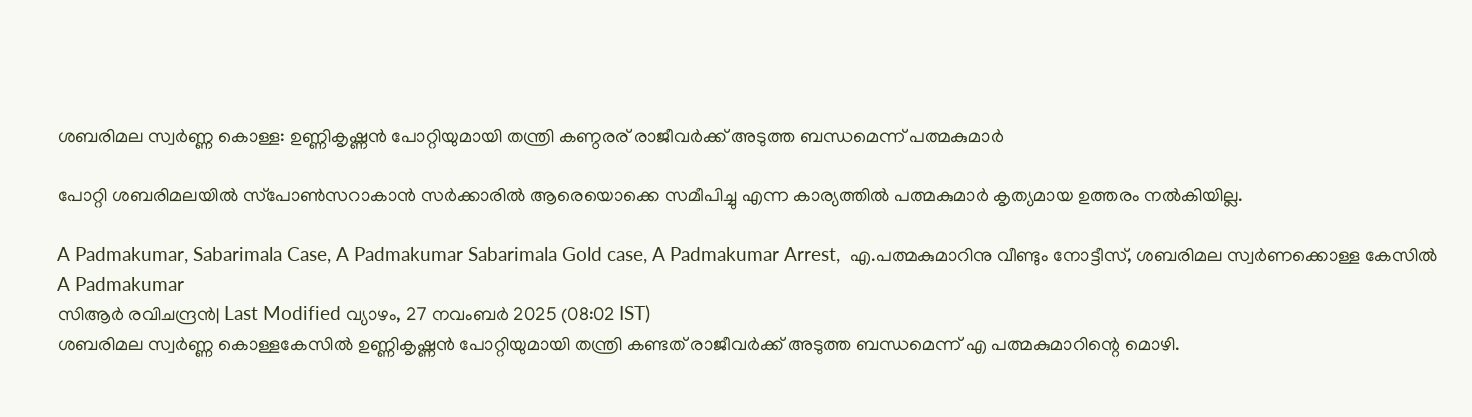ശബരിമല സ്വര്‍ണ്ണ കൊള്ള: ഉണ്ണികൃഷ്ണന്‍ പോറ്റിയുമായി തന്ത്രി കണ്ഠരര് രാജീവര്‍ക്ക് അടുത്ത ബന്ധമെന്ന് പത്മകുമാര്‍

പോറ്റി ശബരിമലയില്‍ സ്‌പോണ്‍സറാകാന്‍ സര്‍ക്കാരില്‍ ആരെയൊക്കെ സമീപിച്ചു എന്ന കാര്യത്തില്‍ പത്മകുമാര്‍ കൃത്യമായ ഉത്തരം നല്‍കിയില്ല.

A Padmakumar, Sabarimala Case, A Padmakumar Sabarimala Gold case, A Padmakumar Arrest,  എ.പത്മകുമാറിനു വീണ്ടും നോട്ടീസ്, ശബരിമല സ്വര്‍ണക്കൊള്ള കേസില്‍
A Padmakumar
സിആര്‍ രവിചന്ദ്രന്‍| Last Modified വ്യാഴം, 27 നവം‌ബര്‍ 2025 (08:02 IST)
ശബരിമല സ്വര്‍ണ്ണ കൊള്ളകേസില്‍ ഉണ്ണികൃഷ്ണന്‍ പോറ്റിയുമായി തന്ത്രി കണ്ടത് രാജീവര്‍ക്ക് അടുത്ത ബന്ധമെന്ന് എ പത്മകുമാറിന്റെ മൊഴി.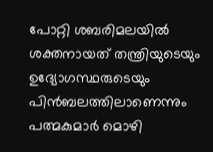പോറ്റി ശബരിമലയില്‍ ശക്തനായത് തന്ത്രിയുടെയും ഉദ്യോഗസ്ഥരുടെയും പിന്‍ബലത്തിലാണെന്നും പത്മകുമാര്‍ മൊഴി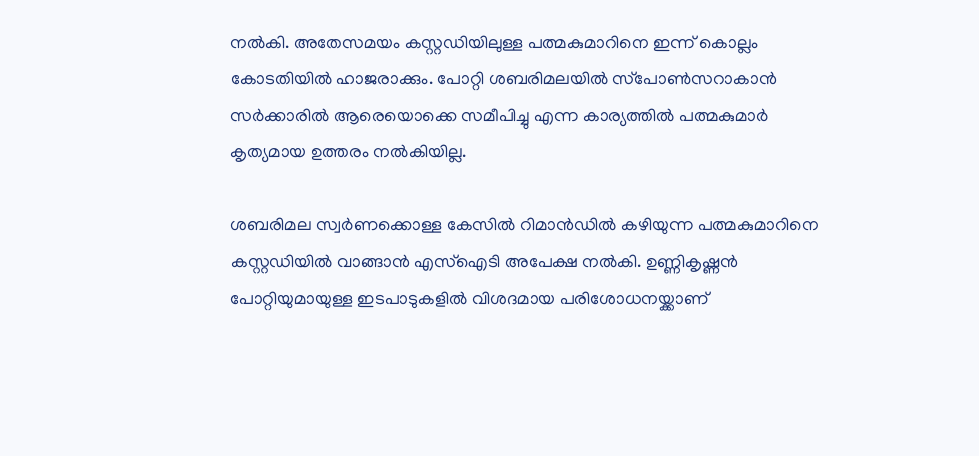നല്‍കി. അതേസമയം കസ്റ്റഡിയിലുള്ള പത്മകുമാറിനെ ഇന്ന് കൊല്ലം കോടതിയില്‍ ഹാജരാക്കും. പോറ്റി ശബരിമലയില്‍ സ്‌പോണ്‍സറാകാന്‍ സര്‍ക്കാരില്‍ ആരെയൊക്കെ സമീപിച്ചു എന്ന കാര്യത്തില്‍ പത്മകുമാര്‍ കൃത്യമായ ഉത്തരം നല്‍കിയില്ല.

ശബരിമല സ്വര്‍ണക്കൊള്ള കേസില്‍ റിമാന്‍ഡില്‍ കഴിയുന്ന പത്മകുമാറിനെ കസ്റ്റഡിയില്‍ വാങ്ങാന്‍ എസ്ഐടി അപേക്ഷ നല്‍കി. ഉണ്ണികൃഷ്ണന്‍ പോറ്റിയുമായുള്ള ഇടപാടുകളില്‍ വിശദമായ പരിശോധനയ്ക്കാണ്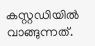കസ്റ്റഡിയില്‍ വാങ്ങുന്നത്.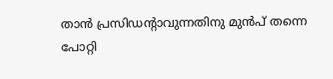താന്‍ പ്രസിഡന്റാവുന്നതിനു മുന്‍പ് തന്നെ പോറ്റി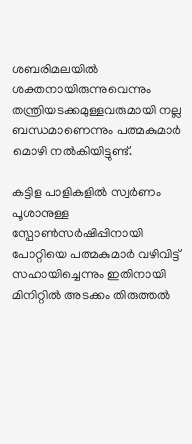ശബരിമലയില്‍ ശക്തനായിരുന്നുവെന്നും തന്ത്രിയടക്കമുള്ളവരുമായി നല്ല ബന്ധമാണെന്നും പത്മകുമാര്‍ മൊഴി നല്‍കിയിട്ടുണ്ട്.

കട്ടിള പാളികളില്‍ സ്വര്‍ണം പൂശാനുള്ള സ്പോണ്‍സര്‍ഷിപ്പിനായി പോറ്റിയെ പത്മകുമാര്‍ വഴിവിട്ട് സഹായിച്ചെന്നും ഇതിനായി മിനിറ്റില്‍ അടക്കം തിരുത്തല്‍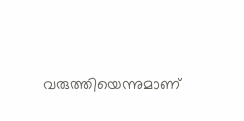വരുത്തിയെന്നുമാണ്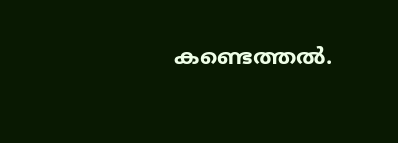കണ്ടെത്തല്‍.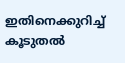ഇതിനെക്കുറിച്ച് കൂടുതല്‍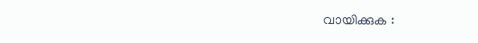വായിക്കുക :